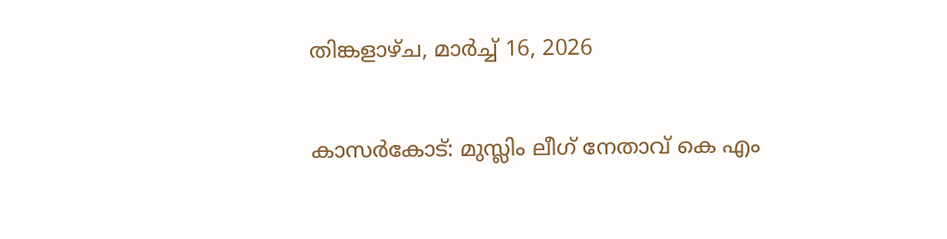തിങ്കളാഴ്‌ച, മാർച്ച് 16, 2026


കാസര്‍കോട്: മുസ്ലിം ലീഗ് നേതാവ് കെ എം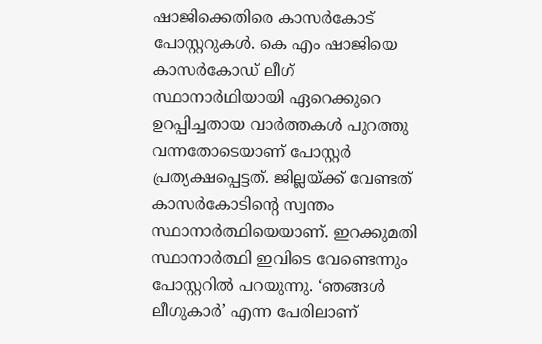ഷാജിക്കെതിരെ കാസര്‍കോട് പോസ്റ്ററുകള്‍. കെ എം ഷാജിയെ കാസര്‍കോഡ് ലീഗ് സ്ഥാനാര്‍ഥിയായി ഏറെക്കുറെ ഉറപ്പിച്ചതായ വാര്‍ത്തകള്‍ പുറത്തു വന്നതോടെയാണ് പോസ്റ്റര്‍ പ്രത്യക്ഷപ്പെട്ടത്. ജില്ലയ്ക്ക് വേണ്ടത് കാസര്‍കോടിന്റെ സ്വന്തം സ്ഥാനാര്‍ത്ഥിയെയാണ്. ഇറക്കുമതി സ്ഥാനാര്‍ത്ഥി ഇവിടെ വേണ്ടെന്നും പോസ്റ്ററില്‍ പറയുന്നു. ‘ഞങ്ങള്‍ ലീഗുകാര്‍’ എന്ന പേരിലാണ്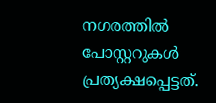നഗരത്തില്‍ പോസ്റ്ററുകള്‍ പ്രത്യക്ഷപ്പെട്ടത്.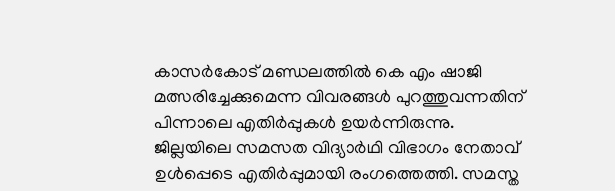കാസര്‍കോട് മണ്ഡലത്തില്‍ കെ എം ഷാജി മത്സരിച്ചേക്കുമെന്ന വിവരങ്ങള്‍ പുറത്തുവന്നതിന് പിന്നാലെ എതിര്‍പ്പുകള്‍ ഉയര്‍ന്നിരുന്നു. ജില്ലയിലെ സമസത വിദ്യാര്‍ഥി വിഭാഗം നേതാവ് ഉള്‍പ്പെടെ എതിര്‍പ്പുമായി രംഗത്തെത്തി. സമസ്ത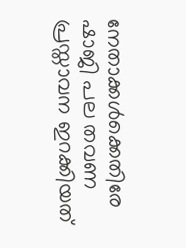നേതാക്കള്‍ക്കെതിരേ ഷാജി പല തവണ പ്രസ്താവന ഇറക്കിയത്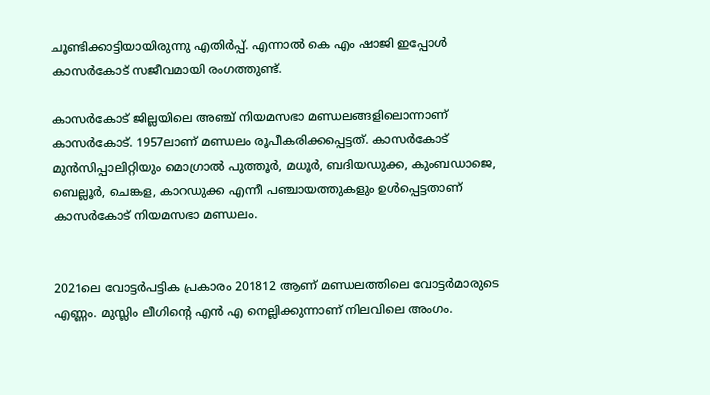ചൂണ്ടിക്കാട്ടിയായിരുന്നു എതിര്‍പ്പ്. എന്നാല്‍ കെ എം ഷാജി ഇപ്പോള്‍ കാസര്‍കോട് സജീവമായി രംഗത്തുണ്ട്.

കാസര്‍കോട് ജില്ലയിലെ അഞ്ച് നിയമസഭാ മണ്ഡലങ്ങളിലൊന്നാണ് കാസര്‍കോട്. 1957ലാണ് മണ്ഡലം രൂപീകരിക്കപ്പെട്ടത്. കാസര്‍കോട് മുന്‍സിപ്പാലിറ്റിയും മൊഗ്രാല്‍ പുത്തൂര്‍, മധൂര്‍, ബദിയഡുക്ക, കുംബഡാജെ, ബെല്ലൂര്‍, ചെങ്കള, കാറഡുക്ക എന്നീ പഞ്ചായത്തുകളും ഉള്‍പ്പെട്ടതാണ് കാസര്‍കോട് നിയമസഭാ മണ്ഡലം.


2021ലെ വോട്ടര്‍പട്ടിക പ്രകാരം 201812 ആണ് മണ്ഡലത്തിലെ വോട്ടര്‍മാരുടെ എണ്ണം. മുസ്ലിം ലീഗിന്റെ എന്‍ എ നെല്ലിക്കുന്നാണ് നിലവിലെ അംഗം.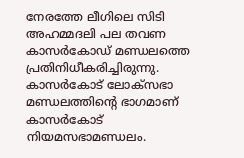നേരത്തേ ലീഗിലെ സിടി അഹമ്മദലി പല തവണ കാസര്‍കോഡ് മണ്ഡലത്തെ പ്രതിനിധീകരിച്ചിരുന്നു. കാസര്‍കോട് ലോക്സഭാ മണ്ഡലത്തിന്റെ ഭാഗമാണ് കാസര്‍കോട് നിയമസഭാമണ്ഡലം.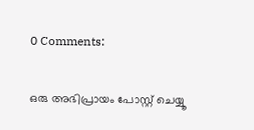0 Comments:

ഒരു അഭിപ്രായം പോസ്റ്റ് ചെയ്യൂ